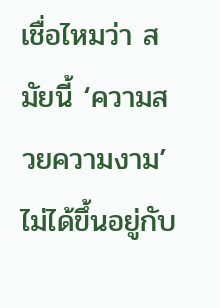เชื่อไหมว่า สมัยนี้ ‘ความสวยความงาม’ ไม่ได้ขึ้นอยู่กับ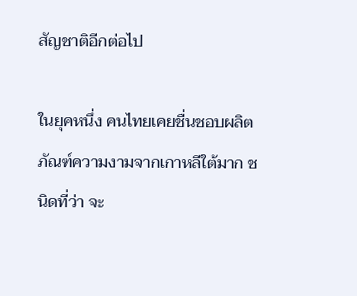สัญชาติอีกต่อไป

ในยุคหนึ่ง คนไทยเคยชื่นชอบผลิตภัณฑ์ความงามจากเกาหลีใต้มาก ชนิดที่ว่า จะ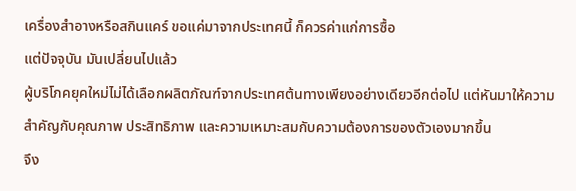เครื่องสำอางหรือสกินแคร์ ขอแค่มาจากประเทศนี้ ก็ควรค่าแก่การซื้อ
แต่ปัจจุบัน มันเปลี่ยนไปแล้ว
ผู้บริโภคยุคใหม่ไม่ได้เลือกผลิตภัณฑ์จากประเทศต้นทางเพียงอย่างเดียวอีกต่อไป แต่หันมาให้ความสำคัญกับคุณภาพ ประสิทธิภาพ และความเหมาะสมกับความต้องการของตัวเองมากขึ้น
จึง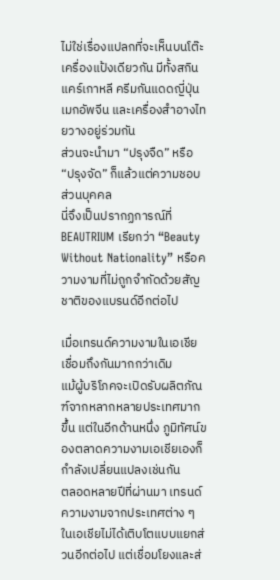ไม่ใช่เรื่องแปลกที่จะเห็นบนโต๊ะเครื่องแป้งเดียวกัน มีทั้งสกินแคร์เกาหลี ครีมกันแดดญี่ปุ่น เมกอัพจีน และเครื่องสำอางไทยวางอยู่ร่วมกัน
ส่วนจะนำมา “ปรุงจืด” หรือ “ปรุงจัด” ก็แล้วแต่ความชอบส่วนบุคคล
นี่จึงเป็นปรากฏการณ์ที่ BEAUTRIUM เรียกว่า “Beauty Without Nationality” หรือความงามที่ไม่ถูกจำกัดด้วยสัญชาติของแบรนด์อีกต่อไป

เมื่อเทรนด์ความงามในเอเชียเชื่อมถึงกันมากกว่าเดิม
แม้ผู้บริโภคจะเปิดรับผลิตภัณฑ์จากหลากหลายประเทศมากขึ้น แต่ในอีกด้านหนึ่ง ภูมิทัศน์ของตลาดความงามเอเชียเองก็กำลังเปลี่ยนแปลงเช่นกัน
ตลอดหลายปีที่ผ่านมา เทรนด์ความงามจากประเทศต่าง ๆ ในเอเชียไม่ได้เติบโตแบบแยกส่วนอีกต่อไป แต่เชื่อมโยงและส่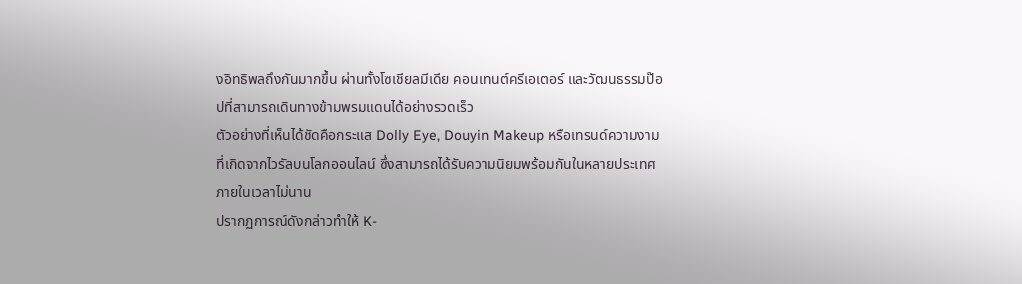งอิทธิพลถึงกันมากขึ้น ผ่านทั้งโซเชียลมีเดีย คอนเทนต์ครีเอเตอร์ และวัฒนธรรมป๊อปที่สามารถเดินทางข้ามพรมแดนได้อย่างรวดเร็ว
ตัวอย่างที่เห็นได้ชัดคือกระแส Dolly Eye, Douyin Makeup หรือเทรนด์ความงามที่เกิดจากไวรัลบนโลกออนไลน์ ซึ่งสามารถได้รับความนิยมพร้อมกันในหลายประเทศภายในเวลาไม่นาน
ปรากฏการณ์ดังกล่าวทำให้ K-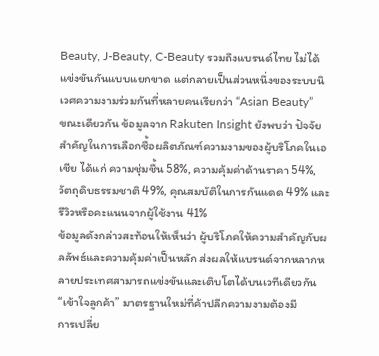Beauty, J-Beauty, C-Beauty รวมถึงแบรนด์ไทย ไม่ได้แข่งขันกันแบบแยกขาด แต่กลายเป็นส่วนหนึ่งของระบบนิเวศความงามร่วมกันที่หลายคนเรียกว่า “Asian Beauty”
ขณะเดียวกัน ข้อมูลจาก Rakuten Insight ยังพบว่า ปัจจัยสำคัญในการเลือกซื้อผลิตภัณฑ์ความงามของผู้บริโภคในเอเชีย ได้แก่ ความชุ่มชื้น 58%, ความคุ้มค่าด้านราคา 54%, วัตถุดิบธรรมชาติ 49%, คุณสมบัติในการกันแดด 49% และรีวิวหรือคะแนนจากผู้ใช้งาน 41%
ข้อมูลดังกล่าวสะท้อนให้เห็นว่า ผู้บริโภคให้ความสำคัญกับผลลัพธ์และความคุ้มค่าเป็นหลัก ส่งผลให้แบรนด์จากหลากหลายประเทศสามารถแข่งขันและเติบโตได้บนเวทีเดียวกัน
“เข้าใจลูกค้า” มาตรฐานใหม่ที่ค้าปลีกความงามต้องมี
การเปลี่ย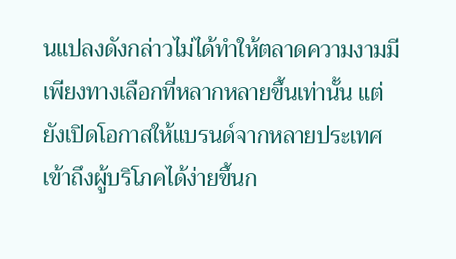นแปลงดังกล่าวไม่ได้ทำให้ตลาดความงามมีเพียงทางเลือกที่หลากหลายขึ้นเท่านั้น แต่ยังเปิดโอกาสให้แบรนด์จากหลายประเทศเข้าถึงผู้บริโภคได้ง่ายขึ้นก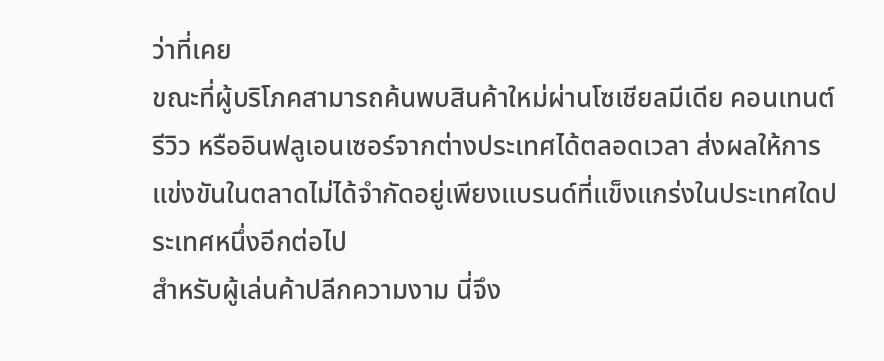ว่าที่เคย
ขณะที่ผู้บริโภคสามารถค้นพบสินค้าใหม่ผ่านโซเชียลมีเดีย คอนเทนต์รีวิว หรืออินฟลูเอนเซอร์จากต่างประเทศได้ตลอดเวลา ส่งผลให้การแข่งขันในตลาดไม่ได้จำกัดอยู่เพียงแบรนด์ที่แข็งแกร่งในประเทศใดประเทศหนึ่งอีกต่อไป
สำหรับผู้เล่นค้าปลีกความงาม นี่จึง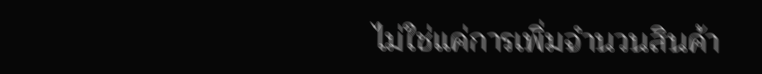ไม่ใช่แค่การเพิ่มจำนวนสินค้า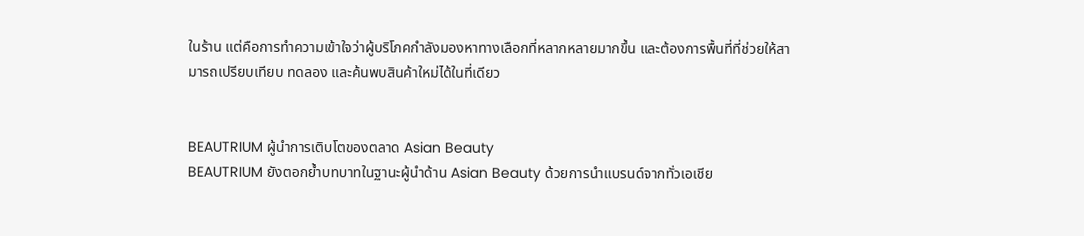ในร้าน แต่คือการทำความเข้าใจว่าผู้บริโภคกำลังมองหาทางเลือกที่หลากหลายมากขึ้น และต้องการพื้นที่ที่ช่วยให้สามารถเปรียบเทียบ ทดลอง และค้นพบสินค้าใหม่ได้ในที่เดียว


BEAUTRIUM ผู้นำการเติบโตของตลาด Asian Beauty
BEAUTRIUM ยังตอกย้ำบทบาทในฐานะผู้นำด้าน Asian Beauty ด้วยการนำแบรนด์จากทั่วเอเชีย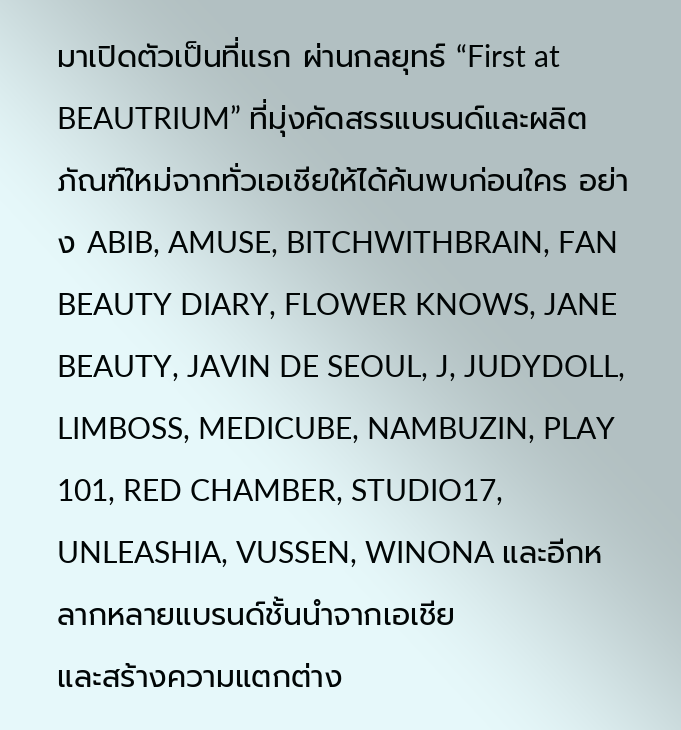มาเปิดตัวเป็นที่แรก ผ่านกลยุทธ์ “First at BEAUTRIUM” ที่มุ่งคัดสรรแบรนด์และผลิตภัณฑ์ใหม่จากทั่วเอเชียให้ได้ค้นพบก่อนใคร อย่าง ABIB, AMUSE, BITCHWITHBRAIN, FAN BEAUTY DIARY, FLOWER KNOWS, JANE BEAUTY, JAVIN DE SEOUL, J, JUDYDOLL, LIMBOSS, MEDICUBE, NAMBUZIN, PLAY 101, RED CHAMBER, STUDIO17, UNLEASHIA, VUSSEN, WINONA และอีกหลากหลายแบรนด์ชั้นนำจากเอเชีย
และสร้างความแตกต่าง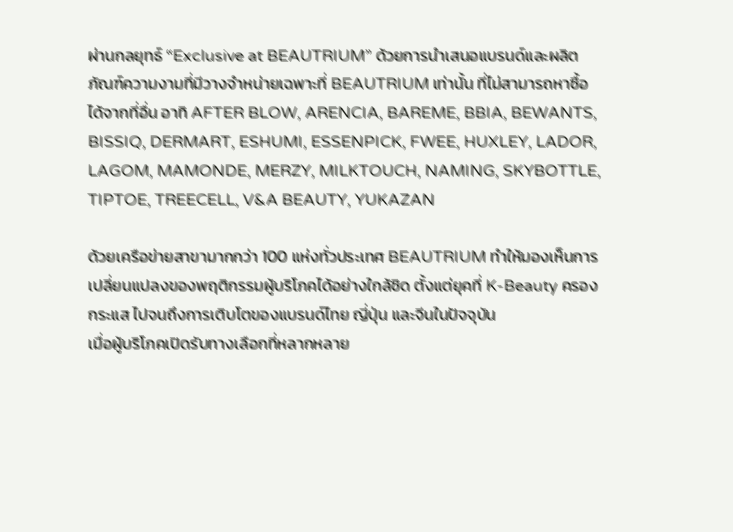ผ่านกลยุทธ์ “Exclusive at BEAUTRIUM” ด้วยการนำเสนอแบรนด์และผลิตภัณฑ์ความงามที่มีวางจำหน่ายเฉพาะที่ BEAUTRIUM เท่านั้น ที่ไม่สามารถหาซื้อได้จากที่อื่น อาทิ AFTER BLOW, ARENCIA, BAREME, BBIA, BEWANTS, BISSIQ, DERMART, ESHUMI, ESSENPICK, FWEE, HUXLEY, LADOR, LAGOM, MAMONDE, MERZY, MILKTOUCH, NAMING, SKYBOTTLE, TIPTOE, TREECELL, V&A BEAUTY, YUKAZAN

ด้วยเครือข่ายสาขามากกว่า 100 แห่งทั่วประเทศ BEAUTRIUM ทำให้มองเห็นการเปลี่ยนแปลงของพฤติกรรมผู้บริโภคได้อย่างใกล้ชิด ตั้งแต่ยุคที่ K-Beauty ครองกระแส ไปจนถึงการเติบโตของแบรนด์ไทย ญี่ปุ่น และจีนในปัจจุบัน
เมื่อผู้บริโภคเปิดรับทางเลือกที่หลากหลาย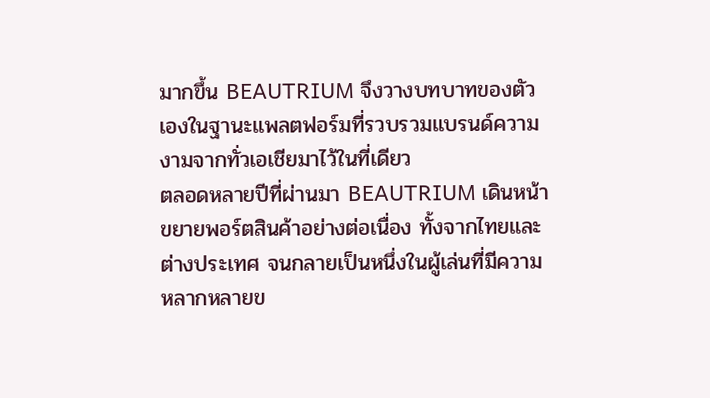มากขึ้น BEAUTRIUM จึงวางบทบาทของตัวเองในฐานะแพลตฟอร์มที่รวบรวมแบรนด์ความงามจากทั่วเอเชียมาไว้ในที่เดียว
ตลอดหลายปีที่ผ่านมา BEAUTRIUM เดินหน้าขยายพอร์ตสินค้าอย่างต่อเนื่อง ทั้งจากไทยและต่างประเทศ จนกลายเป็นหนึ่งในผู้เล่นที่มีความหลากหลายข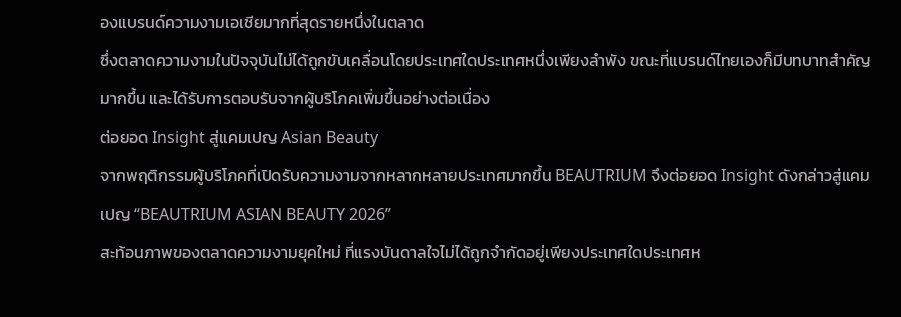องแบรนด์ความงามเอเชียมากที่สุดรายหนึ่งในตลาด
ซึ่งตลาดความงามในปัจจุบันไม่ได้ถูกขับเคลื่อนโดยประเทศใดประเทศหนึ่งเพียงลำพัง ขณะที่แบรนด์ไทยเองก็มีบทบาทสำคัญมากขึ้น และได้รับการตอบรับจากผู้บริโภคเพิ่มขึ้นอย่างต่อเนื่อง
ต่อยอด Insight สู่แคมเปญ Asian Beauty
จากพฤติกรรมผู้บริโภคที่เปิดรับความงามจากหลากหลายประเทศมากขึ้น BEAUTRIUM จึงต่อยอด Insight ดังกล่าวสู่แคมเปญ “BEAUTRIUM ASIAN BEAUTY 2026”
สะท้อนภาพของตลาดความงามยุคใหม่ ที่แรงบันดาลใจไม่ได้ถูกจำกัดอยู่เพียงประเทศใดประเทศห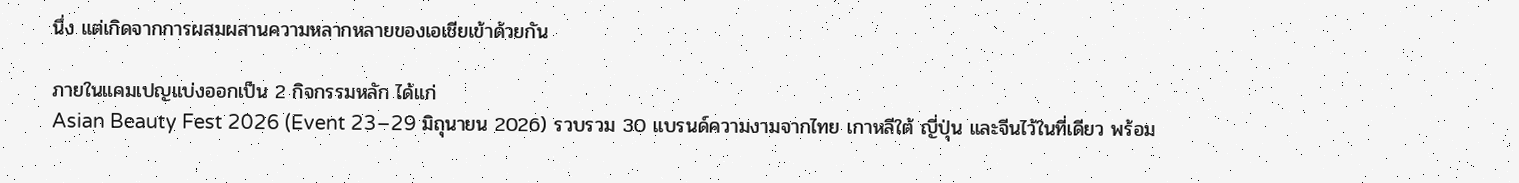นึ่ง แต่เกิดจากการผสมผสานความหลากหลายของเอเชียเข้าด้วยกัน

ภายในแคมเปญแบ่งออกเป็น 2 กิจกรรมหลัก ได้แก่
Asian Beauty Fest 2026 (Event 23–29 มิถุนายน 2026) รวบรวม 30 แบรนด์ความงามจากไทย เกาหลีใต้ ญี่ปุ่น และจีนไว้ในที่เดียว พร้อม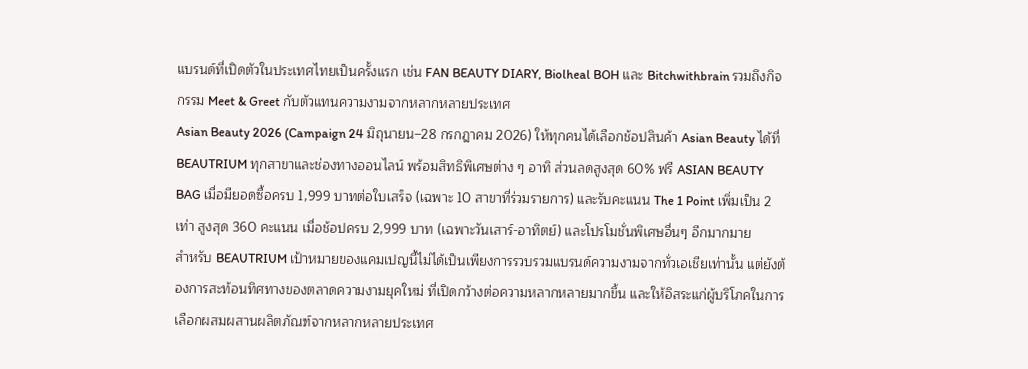แบรนด์ที่เปิดตัวในประเทศไทยเป็นครั้งแรก เช่น FAN BEAUTY DIARY, Biolheal BOH และ Bitchwithbrain รวมถึงกิจกรรม Meet & Greet กับตัวแทนความงามจากหลากหลายประเทศ
Asian Beauty 2026 (Campaign 24 มิถุนายน–28 กรกฎาคม 2026) ให้ทุกคนได้เลือกช้อปสินค้า Asian Beauty ได้ที่ BEAUTRIUM ทุกสาขาและช่องทางออนไลน์ พร้อมสิทธิพิเศษต่าง ๆ อาทิ ส่วนลดสูงสุด 60% ฟรี ASIAN BEAUTY BAG เมื่อมียอดซื้อครบ 1,999 บาทต่อใบเสร็จ (เฉพาะ 10 สาขาที่ร่วมรายการ) และรับคะแนน The 1 Point เพิ่มเป็น 2 เท่า สูงสุด 360 คะแนน เมื่อช้อปครบ 2,999 บาท (เฉพาะวันเสาร์-อาทิตย์) และโปรโมชั่นพิเศษอื่นๆ อีกมากมาย
สำหรับ BEAUTRIUM เป้าหมายของแคมเปญนี้ไม่ได้เป็นเพียงการรวบรวมแบรนด์ความงามจากทั่วเอเชียเท่านั้น แต่ยังต้องการสะท้อนทิศทางของตลาดความงามยุคใหม่ ที่เปิดกว้างต่อความหลากหลายมากขึ้น และให้อิสระแก่ผู้บริโภคในการเลือกผสมผสานผลิตภัณฑ์จากหลากหลายประเทศ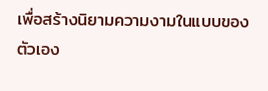เพื่อสร้างนิยามความงามในแบบของตัวเอง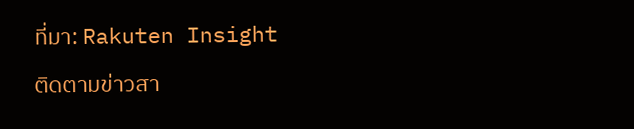ที่มา: Rakuten Insight
ติดตามข่าวสา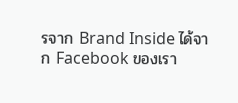รจาก Brand Inside ได้จาก Facebook ของเรา